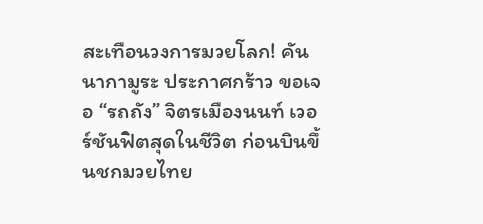สะเทือนวงการมวยโลก! คัน นากามูระ ประกาศกร้าว ขอเจอ “รถถัง” จิตรเมืองนนท์ เวอร์ชันฟิตสุดในชีวิต ก่อนบินขึ้นชกมวยไทย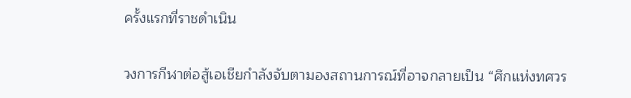ครั้งแรกที่ราชดำเนิน

วงการกีฬาต่อสู้เอเชียกำลังจับตามองสถานการณ์ที่อาจกลายเป็น “ศึกแห่งทศวร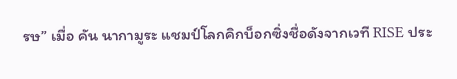รษ” เมื่อ คัน นากามูระ แชมป์โลกคิกบ็อกซิ่งชื่อดังจากเวที RISE ประ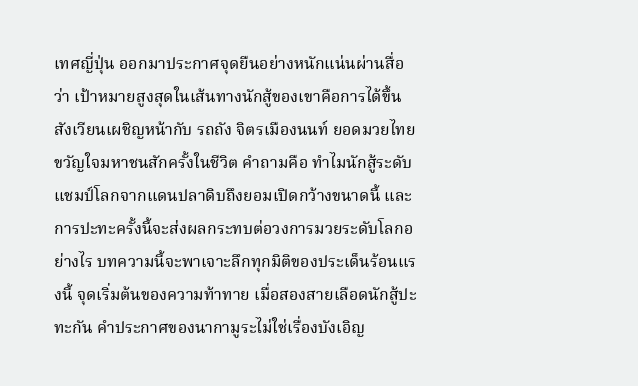เทศญี่ปุ่น ออกมาประกาศจุดยืนอย่างหนักแน่นผ่านสื่อว่า เป้าหมายสูงสุดในเส้นทางนักสู้ของเขาคือการได้ขึ้นสังเวียนเผชิญหน้ากับ รถถัง จิตรเมืองนนท์ ยอดมวยไทยขวัญใจมหาชนสักครั้งในชีวิต คำถามคือ ทำไมนักสู้ระดับแชมป์โลกจากแดนปลาดิบถึงยอมเปิดกว้างขนาดนี้ และการปะทะครั้งนี้จะส่งผลกระทบต่อวงการมวยระดับโลกอย่างไร บทความนี้จะพาเจาะลึกทุกมิติของประเด็นร้อนแรงนี้ จุดเริ่มต้นของความท้าทาย เมื่อสองสายเลือดนักสู้ปะทะกัน คำประกาศของนากามูระไม่ใช่เรื่องบังเอิญ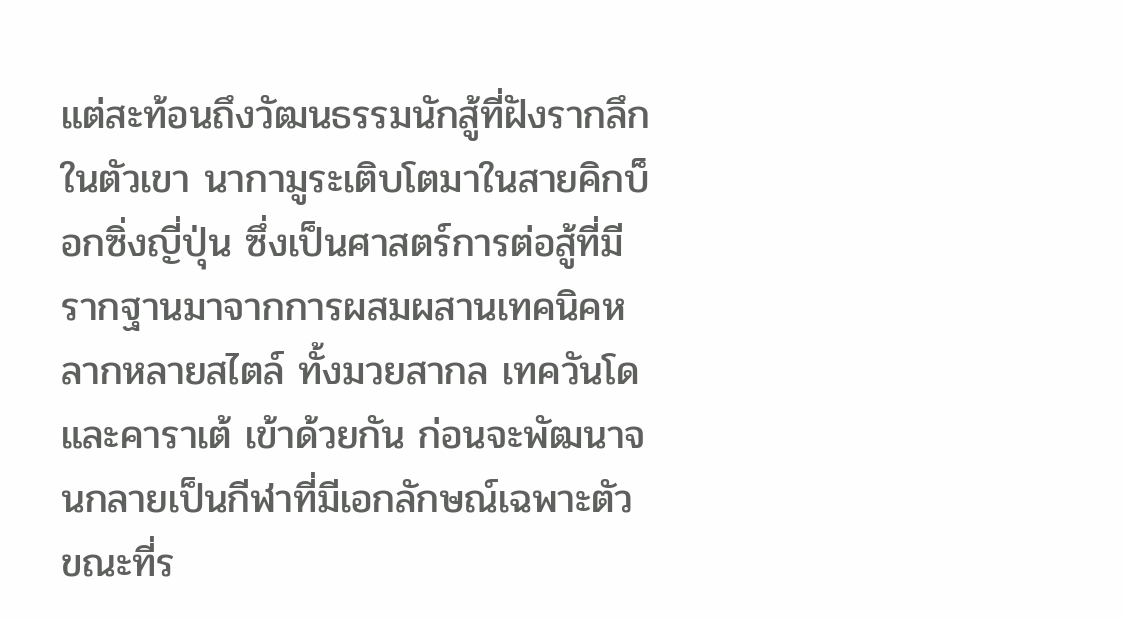แต่สะท้อนถึงวัฒนธรรมนักสู้ที่ฝังรากลึกในตัวเขา นากามูระเติบโตมาในสายคิกบ็อกซิ่งญี่ปุ่น ซึ่งเป็นศาสตร์การต่อสู้ที่มีรากฐานมาจากการผสมผสานเทคนิคหลากหลายสไตล์ ทั้งมวยสากล เทควันโด และคาราเต้ เข้าด้วยกัน ก่อนจะพัฒนาจนกลายเป็นกีฬาที่มีเอกลักษณ์เฉพาะตัว ขณะที่ร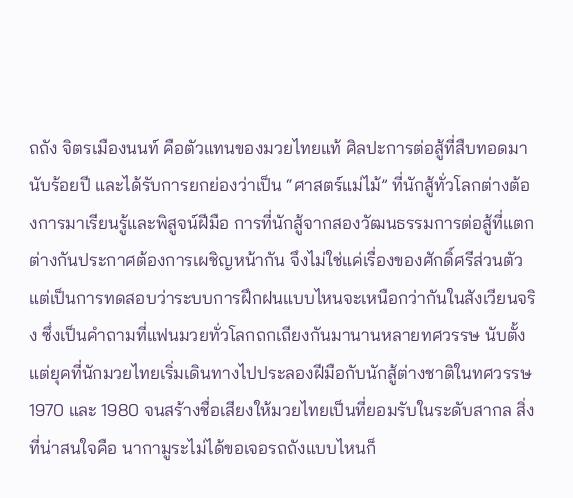ถถัง จิตรเมืองนนท์ คือตัวแทนของมวยไทยแท้ ศิลปะการต่อสู้ที่สืบทอดมานับร้อยปี และได้รับการยกย่องว่าเป็น “ศาสตร์แม่ไม้” ที่นักสู้ทั่วโลกต่างต้องการมาเรียนรู้และพิสูจน์ฝีมือ การที่นักสู้จากสองวัฒนธรรมการต่อสู้ที่แตกต่างกันประกาศต้องการเผชิญหน้ากัน จึงไม่ใช่แค่เรื่องของศักดิ์ศรีส่วนตัว แต่เป็นการทดสอบว่าระบบการฝึกฝนแบบไหนจะเหนือกว่ากันในสังเวียนจริง ซึ่งเป็นคำถามที่แฟนมวยทั่วโลกถกเถียงกันมานานหลายทศวรรษ นับตั้งแต่ยุคที่นักมวยไทยเริ่มเดินทางไปประลองฝีมือกับนักสู้ต่างชาติในทศวรรษ 1970 และ 1980 จนสร้างชื่อเสียงให้มวยไทยเป็นที่ยอมรับในระดับสากล สิ่งที่น่าสนใจคือ นากามูระไม่ได้ขอเจอรถถังแบบไหนก็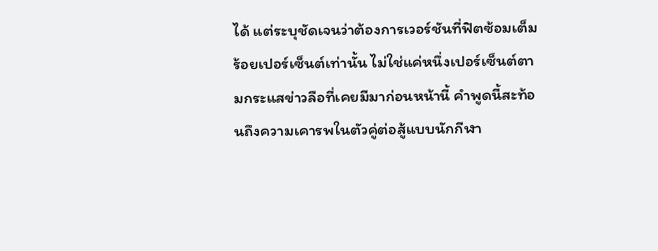ได้ แต่ระบุชัดเจนว่าต้องการเวอร์ชันที่ฟิตซ้อมเต็มร้อยเปอร์เซ็นต์เท่านั้น ไม่ใช่แค่หนึ่งเปอร์เซ็นต์ตามกระแสข่าวลือที่เคยมีมาก่อนหน้านี้ คำพูดนี้สะท้อนถึงความเคารพในตัวคู่ต่อสู้แบบนักกีฬา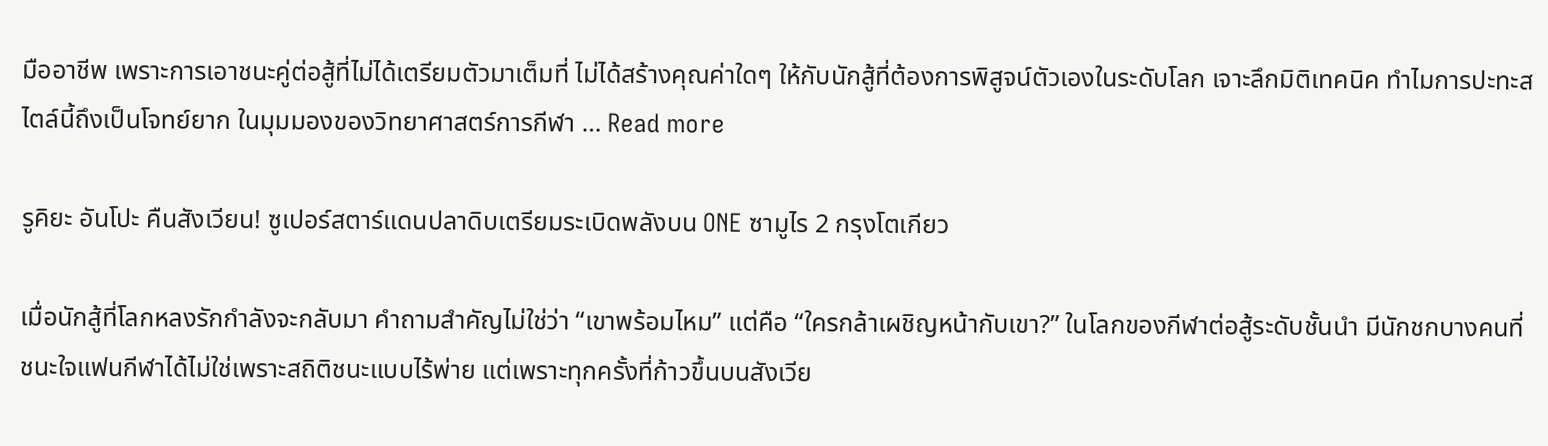มืออาชีพ เพราะการเอาชนะคู่ต่อสู้ที่ไม่ได้เตรียมตัวมาเต็มที่ ไม่ได้สร้างคุณค่าใดๆ ให้กับนักสู้ที่ต้องการพิสูจน์ตัวเองในระดับโลก เจาะลึกมิติเทคนิค ทำไมการปะทะสไตล์นี้ถึงเป็นโจทย์ยาก ในมุมมองของวิทยาศาสตร์การกีฬา … Read more

รูคิยะ อันโปะ คืนสังเวียน! ซูเปอร์สตาร์แดนปลาดิบเตรียมระเบิดพลังบน ONE ซามูไร 2 กรุงโตเกียว

เมื่อนักสู้ที่โลกหลงรักกำลังจะกลับมา คำถามสำคัญไม่ใช่ว่า “เขาพร้อมไหม” แต่คือ “ใครกล้าเผชิญหน้ากับเขา?” ในโลกของกีฬาต่อสู้ระดับชั้นนำ มีนักชกบางคนที่ชนะใจแฟนกีฬาได้ไม่ใช่เพราะสถิติชนะแบบไร้พ่าย แต่เพราะทุกครั้งที่ก้าวขึ้นบนสังเวีย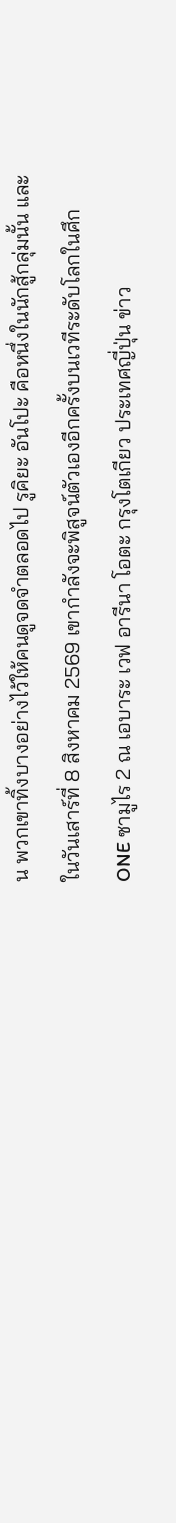น พวกเขาทิ้งบางอย่างไว้ให้คนดูจดจำตลอดไป รูคิยะ อันโปะ คือหนึ่งในนักสู้กลุ่มนั้น และในวันเสาร์ที่ 8 สิงหาคม 2569 เขากำลังจะพิสูจน์ตัวเองอีกครั้งบนเวทีระดับโลกในศึก ONE ซามูไร 2 ณ เอบาระ เวฟ อารีนา โอตะ กรุงโตเกียว ประเทศญี่ปุ่น ข่าว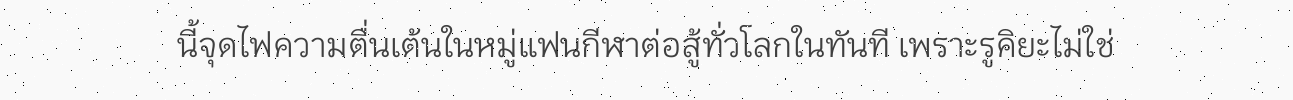นี้จุดไฟความตื่นเต้นในหมู่แฟนกีฬาต่อสู้ทั่วโลกในทันที เพราะรูคิยะไม่ใช่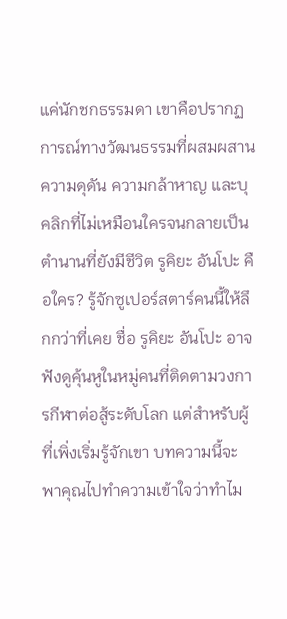แค่นักชกธรรมดา เขาคือปรากฏการณ์ทางวัฒนธรรมที่ผสมผสานความดุดัน ความกล้าหาญ และบุคลิกที่ไม่เหมือนใครจนกลายเป็นตำนานที่ยังมีชีวิต รูคิยะ อันโปะ คือใคร? รู้จักซูเปอร์สตาร์คนนี้ให้ลึกกว่าที่เคย ชื่อ รูคิยะ อันโปะ อาจฟังดูคุ้นหูในหมู่คนที่ติดตามวงการกีฬาต่อสู้ระดับโลก แต่สำหรับผู้ที่เพิ่งเริ่มรู้จักเขา บทความนี้จะพาคุณไปทำความเข้าใจว่าทำไม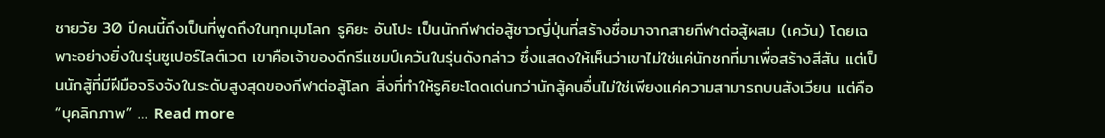ชายวัย 30 ปีคนนี้ถึงเป็นที่พูดถึงในทุกมุมโลก รูคิยะ อันโปะ เป็นนักกีฬาต่อสู้ชาวญี่ปุ่นที่สร้างชื่อมาจากสายกีฬาต่อสู้ผสม (เควัน) โดยเฉพาะอย่างยิ่งในรุ่นซูเปอร์ไลต์เวต เขาคือเจ้าของดีกรีแชมป์เควันในรุ่นดังกล่าว ซึ่งแสดงให้เห็นว่าเขาไม่ใช่แค่นักชกที่มาเพื่อสร้างสีสัน แต่เป็นนักสู้ที่มีฝีมือจริงจังในระดับสูงสุดของกีฬาต่อสู้โลก สิ่งที่ทำให้รูคิยะโดดเด่นกว่านักสู้คนอื่นไม่ใช่เพียงแค่ความสามารถบนสังเวียน แต่คือ “บุคลิกภาพ” … Read more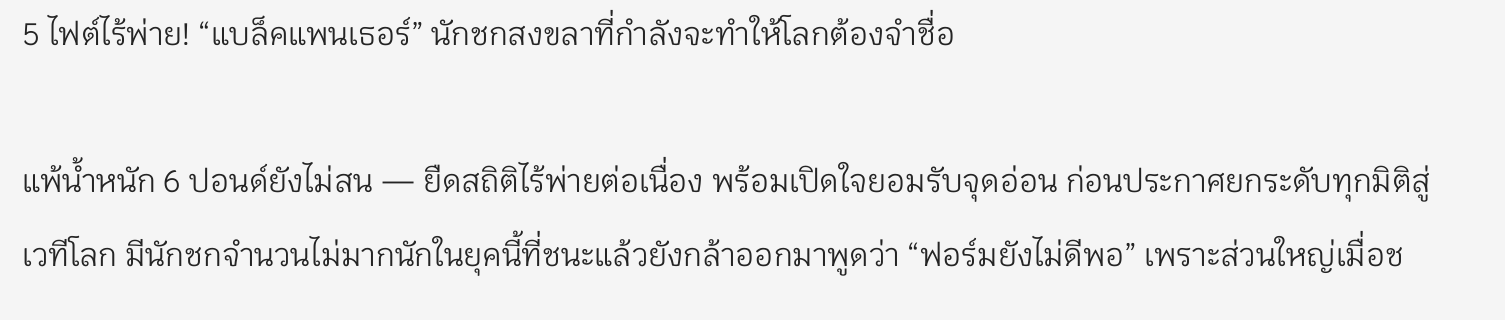5 ไฟต์ไร้พ่าย! “แบล็คแพนเธอร์” นักชกสงขลาที่กำลังจะทำให้โลกต้องจำชื่อ

แพ้น้ำหนัก 6 ปอนด์ยังไม่สน — ยืดสถิติไร้พ่ายต่อเนื่อง พร้อมเปิดใจยอมรับจุดอ่อน ก่อนประกาศยกระดับทุกมิติสู่เวทีโลก มีนักชกจำนวนไม่มากนักในยุคนี้ที่ชนะแล้วยังกล้าออกมาพูดว่า “ฟอร์มยังไม่ดีพอ” เพราะส่วนใหญ่เมื่อช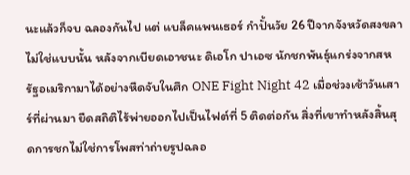นะแล้วก็จบ ฉลองกันไป แต่ แบล็คแพนเธอร์ กำปั้นวัย 26 ปีจากจังหวัดสงขลา ไม่ใช่แบบนั้น หลังจากเบียดเอาชนะ ดิเอโก ปาเอซ นักชกพันธุ์แกร่งจากสหรัฐอเมริกามาได้อย่างหืดจับในศึก ONE Fight Night 42 เมื่อช่วงเช้าวันเสาร์ที่ผ่านมา ยืดสถิติไร้พ่ายออกไปเป็นไฟต์ที่ 5 ติดต่อกัน สิ่งที่เขาทำหลังสิ้นสุดการชกไม่ใช่การโพสท่าถ่ายรูปฉลอ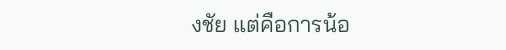งชัย แต่คือการน้อ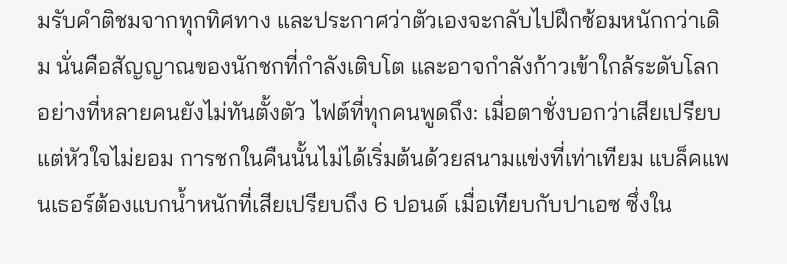มรับคำติชมจากทุกทิศทาง และประกาศว่าตัวเองจะกลับไปฝึกซ้อมหนักกว่าเดิม นั่นคือสัญญาณของนักชกที่กำลังเติบโต และอาจกำลังก้าวเข้าใกล้ระดับโลกอย่างที่หลายคนยังไม่ทันตั้งตัว ไฟต์ที่ทุกคนพูดถึง: เมื่อตาชั่งบอกว่าเสียเปรียบ แต่หัวใจไม่ยอม การชกในคืนนั้นไม่ได้เริ่มต้นด้วยสนามแข่งที่เท่าเทียม แบล็คแพนเธอร์ต้องแบกน้ำหนักที่เสียเปรียบถึง 6 ปอนด์ เมื่อเทียบกับปาเอซ ซึ่งใน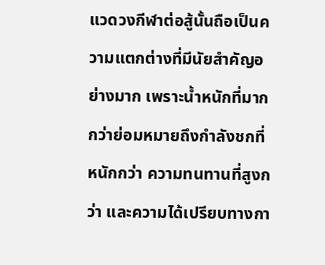แวดวงกีฬาต่อสู้นั้นถือเป็นความแตกต่างที่มีนัยสำคัญอย่างมาก เพราะน้ำหนักที่มากกว่าย่อมหมายถึงกำลังชกที่หนักกว่า ความทนทานที่สูงกว่า และความได้เปรียบทางกา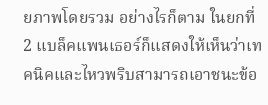ยภาพโดยรวม อย่างไรก็ตาม ในยกที่ 2 แบล็คแพนเธอร์ก็แสดงให้เห็นว่าเทคนิคและไหวพริบสามารถเอาชนะข้อ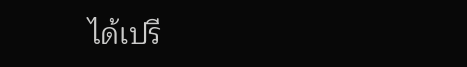ได้เปรี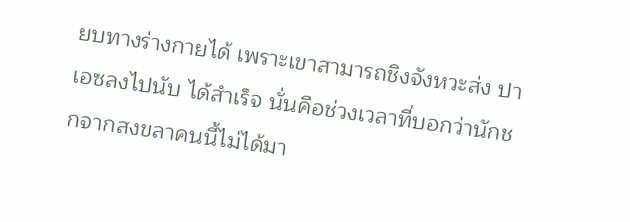ยบทางร่างกายได้ เพราะเขาสามารถชิงจังหวะส่ง ปาเอซลงไปนับ ได้สำเร็จ นั่นคือช่วงเวลาที่บอกว่านักชกจากสงขลาคนนี้ไม่ได้มา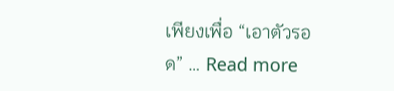เพียงเพื่อ “เอาตัวรอด” … Read more